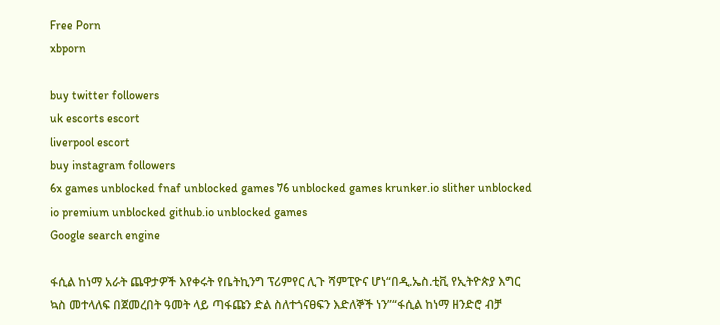Free Porn
xbporn

buy twitter followers
uk escorts escort
liverpool escort
buy instagram followers
6x games unblocked fnaf unblocked games 76 unblocked games krunker.io slither unblocked io premium unblocked github.io unblocked games
Google search engine

ፋሲል ከነማ አራት ጨዋታዎች እየቀሩት የቤትኪንግ ፕሪምየር ሊጉ ሻምፒዮና ሆነ“በዲ.ኤስ.ቲቪ የኢትዮጵያ እግር ኳስ መተላለፍ በጀመረበት ዓመት ላይ ጣፋጩን ድል ስለተጎናፀፍን እድለኞች ነን”“ፋሲል ከነማ ዘንድሮ ብቻ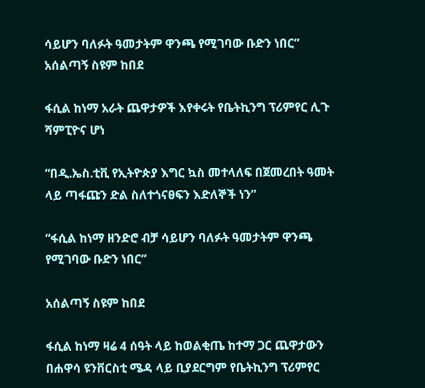ሳይሆን ባለፉት ዓመታትም ዋንጫ የሚገባው ቡድን ነበር” አሰልጣኝ ስዩም ከበደ

ፋሲል ከነማ አራት ጨዋታዎች እየቀሩት የቤትኪንግ ፕሪምየር ሊጉ ሻምፒዮና ሆነ

“በዲ.ኤስ.ቲቪ የኢትዮጵያ እግር ኳስ መተላለፍ በጀመረበት ዓመት ላይ ጣፋጩን ድል ስለተጎናፀፍን እድለኞች ነን”

“ፋሲል ከነማ ዘንድሮ ብቻ ሳይሆን ባለፉት ዓመታትም ዋንጫ የሚገባው ቡድን ነበር”

አሰልጣኝ ስዩም ከበደ

ፋሲል ከነማ ዛሬ 4 ሰዓት ላይ ከወልቂጤ ከተማ ጋር ጨዋታውን በሐዋሳ ዩንቨርስቲ ሜዳ ላይ ቢያደርግም የቤትኪንግ ፕሪምየር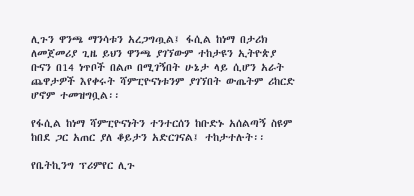ሊጉን ዋንጫ ማንሳቱን አረጋግጧል፤ ፋሲል ከነማ በታሪክ ለመጀመሪያ ጊዜ ይህን ዋንጫ ያገኘውም ተከታዩን ኢትዮጵያ ቡናን በ14 ነጥቦች በልጦ በሚገኝበት ሁኔታ ላይ ሲሆን አራት ጨዋታዎች እየቀሩት ሻምፒዮናነቱንም ያገኘበት ውጤትም ሪከርድ ሆኖም ተመዝግቧል፡፡

የፋሲል ከነማ ሻምፒዮናነትን ተንተርሰን ከቡድኑ አሰልጣኝ ስዩም ከበደ ጋር አጠር ያለ ቆይታን አድርገናል፤ ተከታተሉት፡፡

የቤትኪንግ ፕሪምየር ሊጉ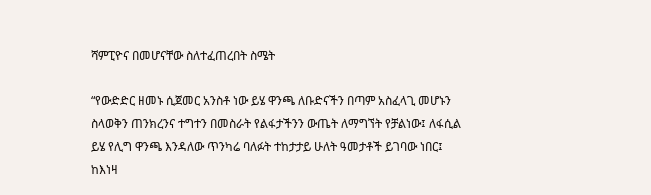ሻምፒዮና በመሆናቸው ስለተፈጠረበት ስሜት

“የውድድር ዘመኑ ሲጀመር አንስቶ ነው ይሄ ዋንጫ ለቡድናችን በጣም አስፈላጊ መሆኑን ስላወቅን ጠንክረንና ተግተን በመስራት የልፋታችንን ውጤት ለማግኘት የቻልነው፤ ለፋሲል ይሄ የሊግ ዋንጫ እንዳለው ጥንካሬ ባለፉት ተከታታይ ሁለት ዓመታቶች ይገባው ነበር፤ ከእነዛ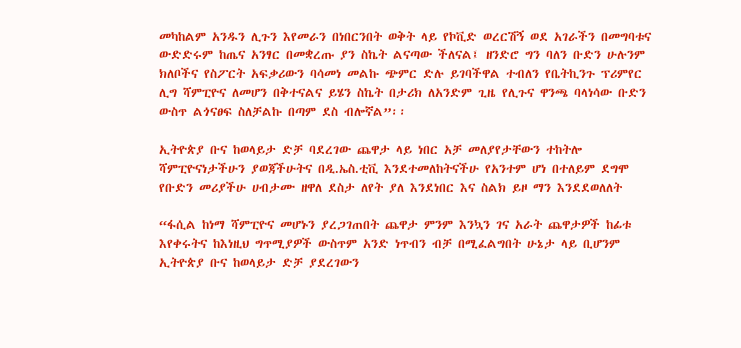መካከልም አንዱን ሊጉን እየመራን በነበርንበት ወቅት ላይ የኮቪድ ወረርሽኝ ወደ አገራችን በመግባቱና ውድድሩም ከጤና አንፃር በመቋረጡ ያን ስኬት ልናጣው ችለናል፤ ዘንድሮ ግን ባለን ቡድን ሁሉንም ክለቦችና የስፖርት አፍቃሪውን ባሳመነ መልኩ ጭምር ድሉ ይገባችዋል ተብለን የቤትኪንጉ ፕሪምየር ሊግ ሻምፒዮና ለመሆን በቅተናልና ይሄን ስኬት በታሪክ ለአንድም ጊዜ የሊጉና ዋንጫ ባላነሳው ቡድን ውስጥ ልጎናፀፍ ስለቻልኩ በጣም ደስ ብሎኛል”፡፡

ኢትዮጵያ ቡና ከወላይታ ድቻ ባደረገው ጨዋታ ላይ ነበር አቻ መለያየታቸውን ተከትሎ ሻምፒዮናነታችሁን ያወጃችሁትና በዲ.ኤስ.ቲቪ እንደተመለከትናችሁ የአንተም ሆነ በተለይም ደግሞ የቡድን መሪያችሁ ሀብታሙ ዘዋለ ደስታ ለየት ያለ እንደነበር እና ስልክ ይዞ ማን እንደደወለለት

“ፋሲል ከነማ ሻምፒዮና መሆኑን ያረጋገጠበት ጨዋታ ምንም እንኳን ገና አራት ጨዋታዎች ከፊቱ እየቀሩትና ከእነዚህ ግጥሚያዎች ውስጥም አንድ ነጥብን ብቻ በሚፈልግበት ሁኔታ ላይ ቢሆንም ኢትዮጵያ ቡና ከወላይታ ድቻ ያደረገውን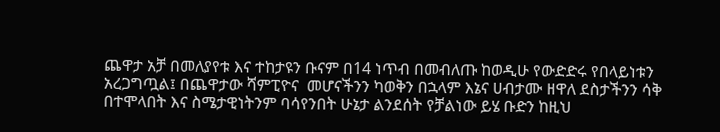ጨዋታ አቻ በመለያየቱ እና ተከታዩን ቡናም በ14 ነጥብ በመብለጡ ከወዲሁ የውድድሩ የበላይነቱን አረጋግጧል፤ በጨዋታው ሻምፒዮና  መሆናችንን ካወቅን በኋላም እኔና ሀብታሙ ዘዋለ ደስታችንን ሳቅ በተሞላበት እና ስሜታዊነትንም ባሳየንበት ሁኔታ ልንደሰት የቻልነው ይሄ ቡድን ከዚህ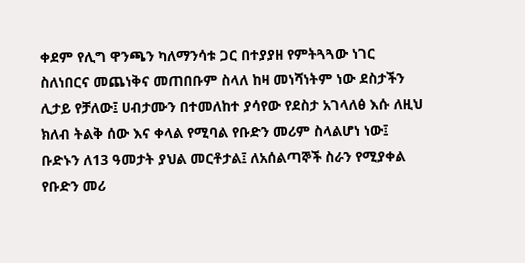ቀደም የሊግ ዋንጫን ካለማንሳቱ ጋር በተያያዘ የምትጓጓው ነገር ስለነበርና መጨነቅና መጠበቡም ስላለ ከዛ መነሻነትም ነው ደስታችን ሊታይ የቻለው፤ ሀብታሙን በተመለከተ ያሳየው የደስታ አገላለፅ እሱ ለዚህ ክለብ ትልቅ ሰው እና ቀላል የሚባል የቡድን መሪም ስላልሆነ ነው፤ ቡድኑን ለ13 ዓመታት ያህል መርቶታል፤ ለአሰልጣኞች ስራን የሚያቀል የቡድን መሪ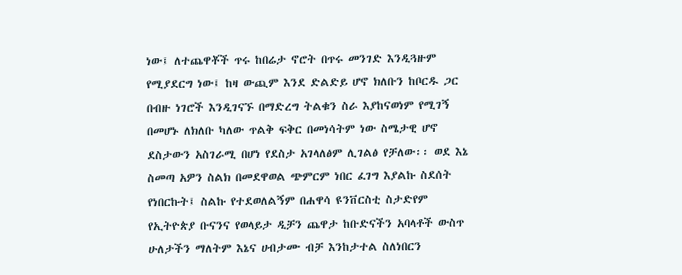ነው፤ ለተጨዋቾች ጥሩ ከበሬታ ኖሮት በጥሩ መንገድ እንዲጓዙም የሚያደርግ ነው፤ ከዛ ውጪም እንደ ድልድይ ሆኖ ክለቡን ከቦርዱ ጋር በብዙ ነገሮች እንዲገናኙ በማድረግ ትልቁን ስራ እያከናወነም የሚገኝ በመሆኑ ለክለቡ ካለው ጥልቅ ፍቅር በመነሳትም ነው ስሜታዊ ሆኖ ደስታውን አስገራሚ በሆነ የደስታ አገላለፅም ሊገልፅ የቻለው፡፡ ወደ እኔ ስመጣ አዎን ስልክ በመደዋወል ጭምርም ነበር ፈገግ እያልኩ ስደሰት የነበርኩት፤ ስልኩ የተደወለልኝም በሐዋሳ ዩንቨርስቲ ስታድየም የኢትዮጵያ ቡናንና የወላይታ ዲቻን ጨዋታ ከቡድናችን አባላቶች ውስጥ ሁለታችን ማለትም እኔና ሀብታሙ ብቻ እንከታተል ስለነበርን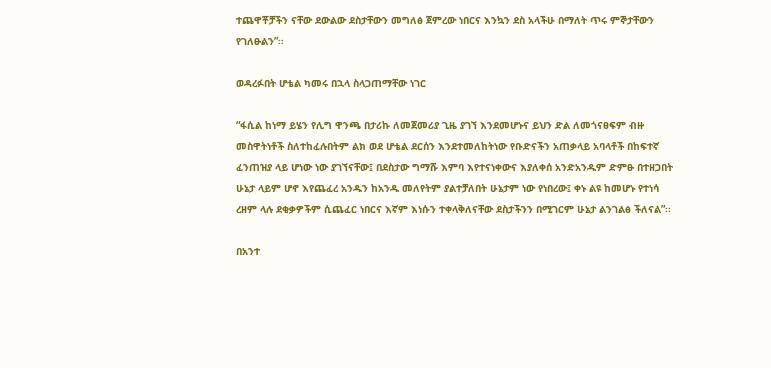ተጨዋቾቻችን ናቸው ደውልው ደስታቸውን መግለፅ ጀምረው ነበርና እንኳን ደስ አላችሁ በማለት ጥሩ ምኞታቸውን የገለፁልን”፡፡

ወዳረፉበት ሆቴል ካመሩ በኋላ ስላጋጠማቸው ነገር

“ፋሲል ከነማ ይሄን የሊግ ዋንጫ በታሪኩ ለመጀመሪያ ጊዜ ያገኘ እንደመሆኑና ይህን ድል ለመጎናፀፍም ብዙ መስዋትነቶች ስለተከፈሉበትም ልክ ወደ ሆቴል ደርሰን እንደተመለከትነው የቡድናችን አጠቃላይ አባላቶች በከፍተኛ ፈንጠዝያ ላይ ሆነው ነው ያገኘናቸው፤ በደስታው ግማሹ እምባ እየተናነቀውና እያለቀሰ አንድአንዱም ድምፁ በተዘጋበት ሁኔታ ላይም ሆኖ እየጨፈረ አንዱን ከአንዱ መለየትም ያልተቻለበት ሁኔታም ነው የነበረው፤ ቀኑ ልዩ ከመሆኑ የተነሳ ረዘም ላሉ ደቂቃዎችም ሲጨፈር ነበርና እኛም እነሱን ተቀላቅለናቸው ደስታችንን በሚገርም ሁኔታ ልንገልፅ ችለናል”፡፡

በአንተ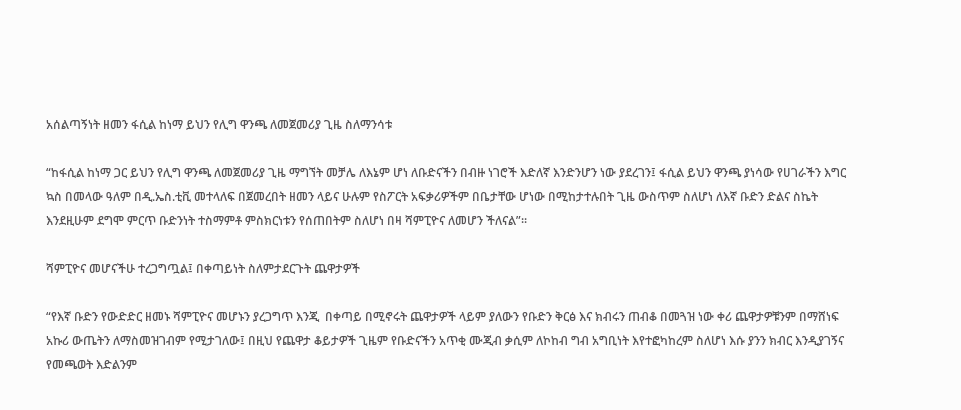አሰልጣኝነት ዘመን ፋሲል ከነማ ይህን የሊግ ዋንጫ ለመጀመሪያ ጊዜ ስለማንሳቱ

“ከፋሲል ከነማ ጋር ይህን የሊግ ዋንጫ ለመጀመሪያ ጊዜ ማግኘት መቻሌ ለእኔም ሆነ ለቡድናችን በብዙ ነገሮች እድለኛ እንድንሆን ነው ያደረገን፤ ፋሲል ይህን ዋንጫ ያነሳው የሀገራችን እግር ኳስ በመላው ዓለም በዲ.ኤስ.ቲቪ መተላለፍ በጀመረበት ዘመን ላይና ሁሉም የስፖርት አፍቃሪዎችም በቤታቸው ሆነው በሚከታተሉበት ጊዜ ውስጥም ስለሆነ ለእኛ ቡድን ድልና ስኬት እንደዚሁም ደግሞ ምርጥ ቡድንነት ተስማምቶ ምስክርነቱን የሰጠበትም ስለሆነ በዛ ሻምፒዮና ለመሆን ችለናል”፡፡

ሻምፒዮና መሆናችሁ ተረጋግጧል፤ በቀጣይነት ስለምታደርጉት ጨዋታዎች

“የእኛ ቡድን የውድድር ዘመኑ ሻምፒዮና መሆኑን ያረጋግጥ እንጂ  በቀጣይ በሚኖሩት ጨዋታዎች ላይም ያለውን የቡድን ቅርፅ እና ክብሩን ጠብቆ በመጓዝ ነው ቀሪ ጨዋታዎቹንም በማሸነፍ አኩሪ ውጤትን ለማስመዝገብም የሚታገለው፤ በዚህ የጨዋታ ቆይታዎች ጊዜም የቡድናችን አጥቂ ሙጂብ ቃሲም ለኮከብ ግብ አግቢነት እየተፎካከረም ስለሆነ እሱ ያንን ክብር እንዲያገኝና የመጫወት እድልንም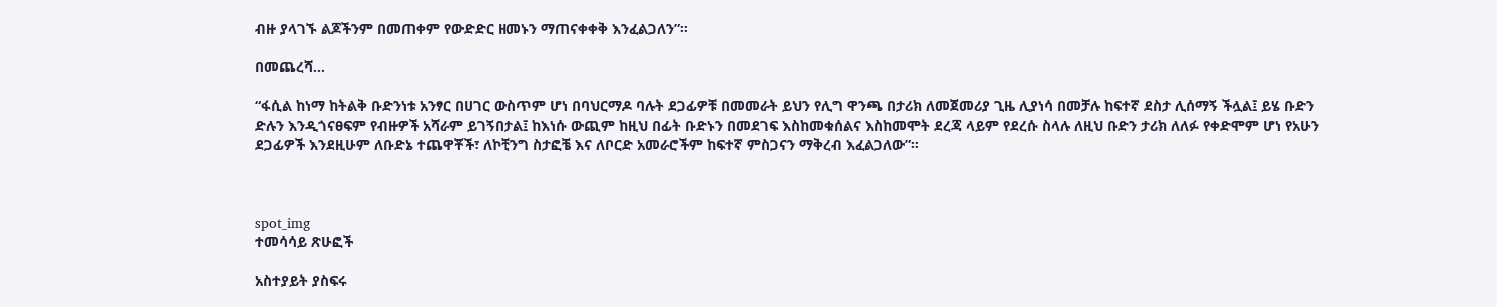ብዙ ያላገኙ ልጆችንም በመጠቀም የውድድር ዘመኑን ማጠናቀቀቅ እንፈልጋለን”፡፡

በመጨረሻ…

“ፋሲል ከነማ ከትልቅ ቡድንነቱ አንፃር በሀገር ውስጥም ሆነ በባህርማዶ ባሉት ደጋፊዎቹ በመመራት ይህን የሊግ ዋንጫ በታሪክ ለመጀመሪያ ጊዜ ሊያነሳ በመቻሉ ከፍተኛ ደስታ ሊሰማኝ ችሏል፤ ይሄ ቡድን ድሉን እንዲጎናፀፍም የብዙዎች አሻራም ይገኝበታል፤ ከእነሱ ውጪም ከዚህ በፊት ቡድኑን በመደገፍ እስከመቁሰልና እስከመሞት ደረጃ ላይም የደረሱ ስላሉ ለዚህ ቡድን ታሪክ ለለፉ የቀድሞም ሆነ የአሁን ደጋፊዎች እንደዚሁም ለቡድኔ ተጨዋቾች፣ ለኮቺንግ ስታፎቼ እና ለቦርድ አመራሮችም ከፍተኛ ምስጋናን ማቅረብ እፈልጋለው”፡፡



spot_img
ተመሳሳይ ጽሁፎች

አስተያይት ያስፍሩ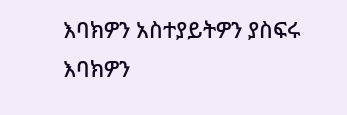እባክዎን አስተያይትዎን ያስፍሩ
እባክዎን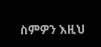ስምዎን እዚህ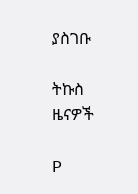ያስገቡ

ትኩስ ዜናዎች

P